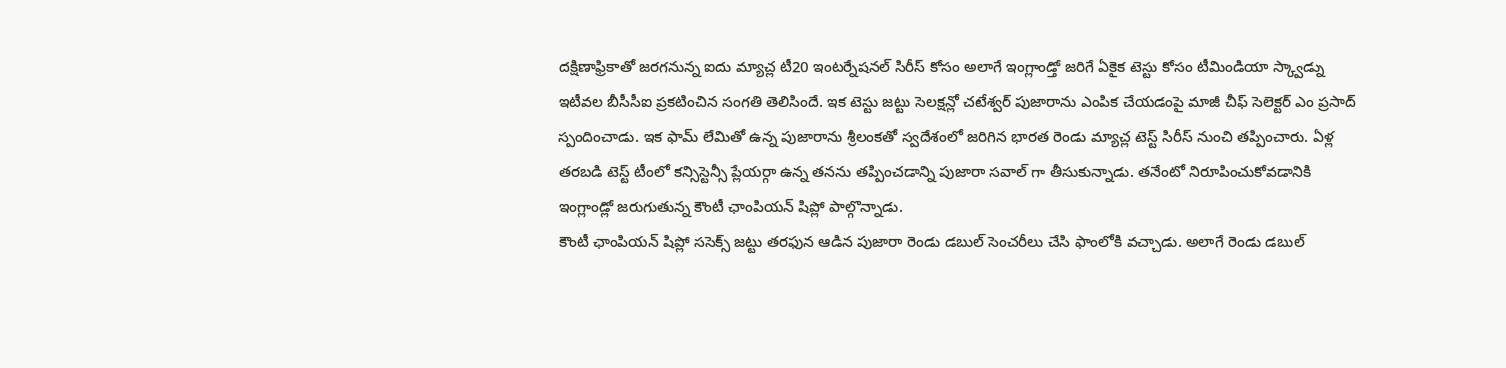దక్షిణాఫ్రికాతో జరగనున్న ఐదు మ్యాచ్ల టీ20 ఇంటర్నేషనల్ సిరీస్ కోసం అలాగే ఇంగ్లాండ్తో జరిగే ఏకైక టెస్టు కోసం టీమిండియా స్క్వాడ్ను ఇటీవల బీసీసీఐ ప్రకటించిన సంగతి తెలిసిందే. ఇక టెస్టు జట్టు సెలక్షన్లో చటేశ్వర్ పుజారాను ఎంపిక చేయడంపై మాజీ చీఫ్ సెలెక్టర్ ఎం ప్రసాద్ స్పందించాడు. ఇక ఫామ్ లేమితో ఉన్న పుజారాను శ్రీలంకతో స్వదేశంలో జరిగిన భారత రెండు మ్యాచ్ల టెస్ట్ సిరీస్ నుంచి తప్పించారు. ఏళ్ల తరబడి టెస్ట్ టీంలో కన్సిస్టెన్సీ ప్లేయర్గా ఉన్న తనను తప్పించడాన్ని పుజారా సవాల్ గా తీసుకున్నాడు. తనేంటో నిరూపించుకోవడానికి ఇంగ్లాండ్లో జరుగుతున్న కౌంటీ ఛాంపియన్ షిప్లో పాల్గొన్నాడు.
కౌంటీ ఛాంపియన్ షిప్లో ససెక్స్ జట్టు తరఫున ఆడిన పుజారా రెండు డబుల్ సెంచరీలు చేసి ఫాంలోకి వచ్చాడు. అలాగే రెండు డబుల్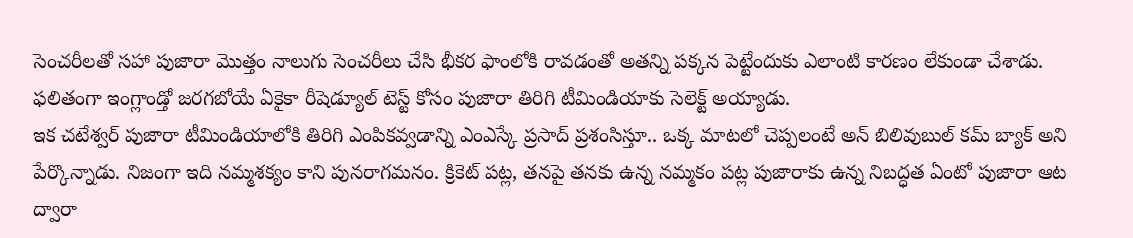సెంచరీలతో సహా పుజారా మొత్తం నాలుగు సెంచరీలు చేసి భీకర ఫాంలోకి రావడంతో అతన్ని పక్కన పెట్టేందుకు ఎలాంటి కారణం లేకుండా చేశాడు. ఫలితంగా ఇంగ్లాండ్తో జరగబోయే ఏకైకా రీషెడ్యూల్ టెస్ట్ కోసం పుజారా తిరిగి టీమిండియాకు సెలెక్ట్ అయ్యాడు.
ఇక చటేశ్వర్ పుజారా టీమిండియాలోకి తిరిగి ఎంపికవ్వడాన్ని ఎంఎస్కే ప్రసాద్ ప్రశంసిస్తూ.. ఒక్క మాటలో చెప్పలంటే అన్ బిలివుబుల్ కమ్ బ్యాక్ అని పేర్కొన్నాడు. నిజంగా ఇది నమ్మశక్యం కాని పునరాగమనం. క్రికెట్ పట్ల, తనపై తనకు ఉన్న నమ్మకం పట్ల పుజారాకు ఉన్న నిబద్ధత ఏంటో పుజారా ఆట ద్వారా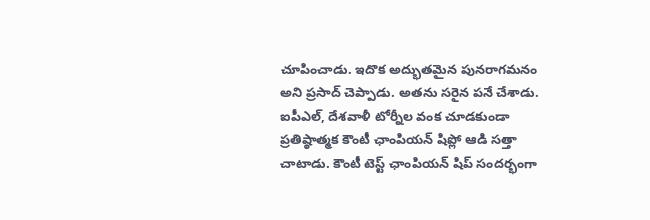చూపించాడు. ఇదొక అద్భుతమైన పునరాగమనం అని ప్రసాద్ చెప్పాడు. అతను సరైన పనే చేశాడు. ఐపీఎల్, దేశవాళీ టోర్నీల వంక చూడకుండా ప్రతిష్ఠాత్మక కౌంటీ ఛాంపియన్ షిప్లో ఆడి సత్తా చాటాడు. కౌంటీ టెస్ట్ ఛాంపియన్ షిప్ సందర్భంగా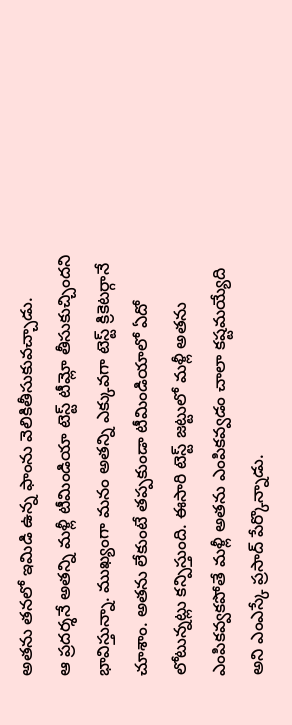అతను తనలో ఇమిడి ఉన్న ఫాంను వెలికితీసుకువచ్చాడు.
ఆ ప్రదర్శనే అతన్ని మళ్లీ టీమిండియా టెస్ట్ టీమ్లో తీసుకుచ్చిందని భావిస్తున్నా. ముఖ్యంగా మనం అతన్ని ఎక్కువగా టెస్ట్ క్రికెటర్గానే చూశాం. అతను లేకుంటే తప్పకుండా టీమిండియాలో ఏదో లోటున్నట్లు కన్పిస్తుంది. ఈసారి టెస్ట్ జట్టులో మళ్లీ అతను ఎంపికవ్వకపోతే మళ్లీ అతను ఎంపికవ్వడం చాలా కష్టమయ్యేది అని ఎంఎస్కే ప్రసాద్ పేర్కొన్నాడు.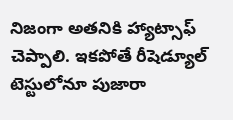నిజంగా అతనికి హ్యాట్సాఫ్ చెప్పాలి. ఇకపోతే రీషెడ్యూల్ టెస్టులోనూ పుజారా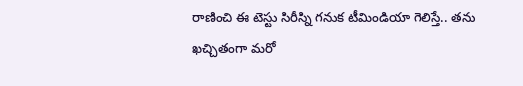రాణించి ఈ టెస్టు సిరీస్ని గనుక టీమిండియా గెలిస్తే.. తను ఖచ్చితంగా మరో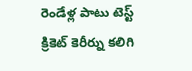రెండేళ్ల పాటు టెస్ట్ క్రికెట్ కెరీర్ను కలిగి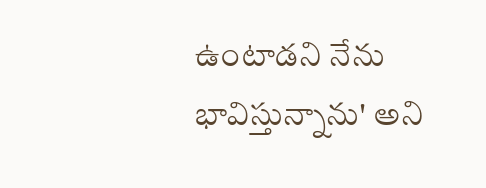ఉంటాడని నేను భావిస్తున్నాను' అని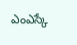ఎంఎస్కే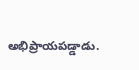అభిప్రాయపడ్డాడు.